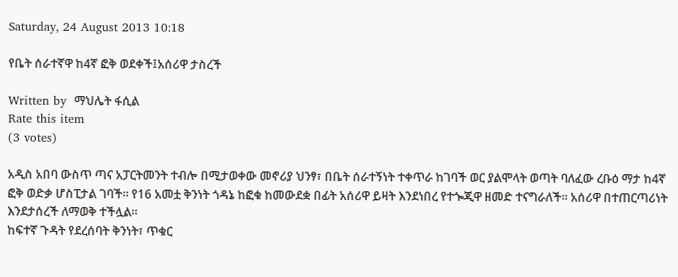Saturday, 24 August 2013 10:18

የቤት ሰራተኛዋ ከ4ኛ ፎቅ ወደቀች፤አሰሪዋ ታስረች

Written by  ማህሌት ፋሲል
Rate this item
(3 votes)

አዲስ አበባ ውስጥ ጣና አፓርትመንት ተብሎ በሚታወቀው መኖሪያ ህንፃ፣ በቤት ሰራተኝነት ተቀጥራ ከገባች ወር ያልሞላት ወጣት ባለፈው ረቡዕ ማታ ከ4ኛ ፎቅ ወድቃ ሆስፒታል ገባች፡፡ የ16 አመቷ ቅንነት ጎዳኔ ከፎቁ ከመውደቋ በፊት አሰሪዋ ይዛት እንደነበረ የተጐጂዋ ዘመድ ተናግራለች፡፡ አሰሪዋ በተጠርጣሪነት እንደታሰረች ለማወቅ ተችሏል፡፡
ከፍተኛ ጉዳት የደረሰባት ቅንነት፣ ጥቁር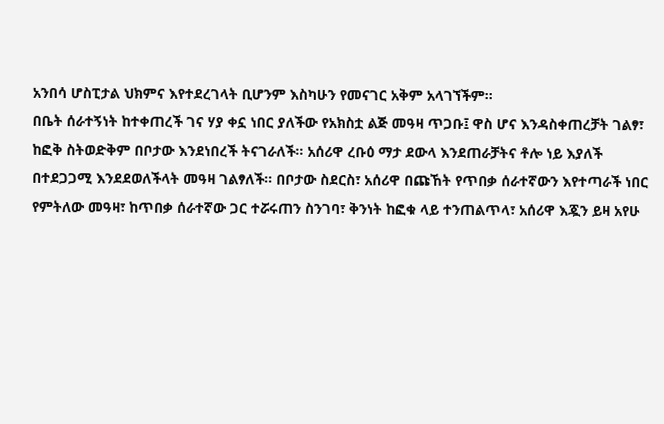አንበሳ ሆስፒታል ህክምና እየተደረገላት ቢሆንም እስካሁን የመናገር አቅም አላገኘችም፡፡
በቤት ሰራተኝነት ከተቀጠረች ገና ሃያ ቀኗ ነበር ያለችው የአክስቷ ልጅ መዓዛ ጥጋቡ፤ ዋስ ሆና እንዳስቀጠረቻት ገልፃ፣ ከፎቅ ስትወድቅም በቦታው እንደነበረች ትናገራለች፡፡ አሰሪዋ ረቡዕ ማታ ደውላ እንደጠራቻትና ቶሎ ነይ እያለች በተደጋጋሚ እንደደወለችላት መዓዛ ገልፃለች፡፡ በቦታው ስደርስ፣ አሰሪዋ በጩኸት የጥበቃ ሰራተኛውን እየተጣራች ነበር የምትለው መዓዛ፣ ከጥበቃ ሰራተኛው ጋር ተሯሩጠን ስንገባ፣ ቅንነት ከፎቁ ላይ ተንጠልጥላ፣ አሰሪዋ እጇን ይዛ አየሁ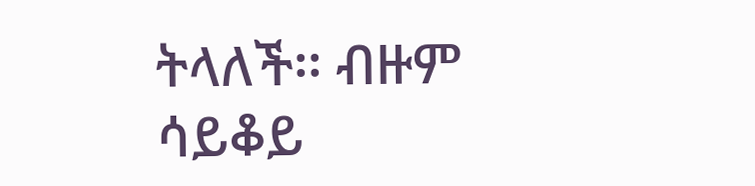ትላለች፡፡ ብዙም ሳይቆይ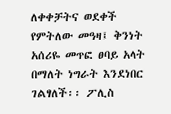ለቀቀቻትና ወደቀች የምትለው መዓዛ፤ ቅንነት አሰሪዬ መጥፎ ፀባይ አላት በማለት ነግራት እንደነበር ገልፃለች፡፡ ፖሊስ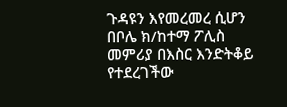ጉዳዩን እየመረመረ ሲሆን በቦሌ ክ/ከተማ ፖሊስ መምሪያ በእስር እንድትቆይ የተደረገችው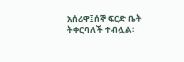አሰሪዋ፤ሰኞ ፍርድ ቤት ትቀርባለች ተብሏል፡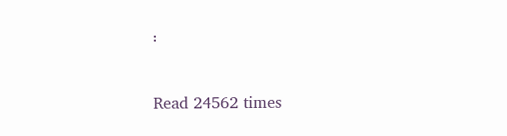፡

Read 24562 times